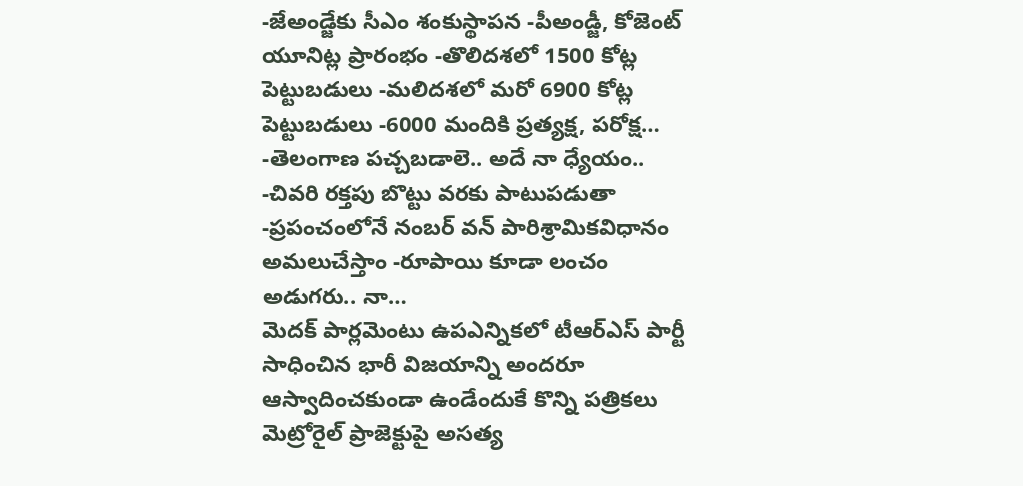-జేఅండ్జేకు సీఎం శంకుస్థాపన -పీఅండ్జీ, కోజెంట్ యూనిట్ల ప్రారంభం -తొలిదశలో 1500 కోట్ల పెట్టుబడులు -మలిదశలో మరో 6900 కోట్ల పెట్టుబడులు -6000 మందికి ప్రత్యక్ష, పరోక్ష…
-తెలంగాణ పచ్చబడాలె.. అదే నా ధ్యేయం.. -చివరి రక్తపు బొట్టు వరకు పాటుపడుతా -ప్రపంచంలోనే నంబర్ వన్ పారిశ్రామికవిధానం అమలుచేస్తాం -రూపాయి కూడా లంచం అడుగరు.. నా…
మెదక్ పార్లమెంటు ఉపఎన్నికలో టీఆర్ఎస్ పార్టీ సాధించిన భారీ విజయాన్ని అందరూ ఆస్వాదించకుండా ఉండేందుకే కొన్ని పత్రికలు మెట్రోరైల్ ప్రాజెక్టుపై అసత్య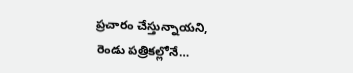ప్రచారం చేస్తున్నాయని, రెండు పత్రికల్లోనే…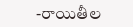-రాయితీల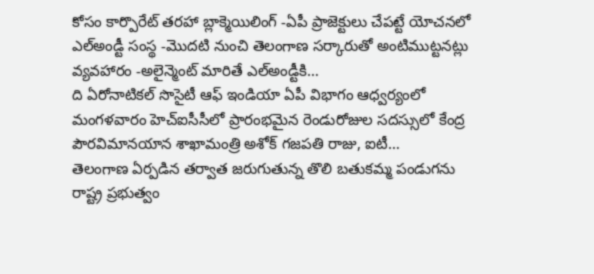కోసం కార్పొరేట్ తరహా బ్లాక్మెయిలింగ్ -ఏపీ ప్రాజెక్టులు చేపట్టే యోచనలో ఎల్అండ్టీ సంస్థ -మొదటి నుంచి తెలంగాణ సర్కారుతో అంటిముట్టనట్లు వ్యవహారం -అలైన్మెంట్ మారితే ఎల్అండ్టీకి…
ది ఏరోనాటికల్ సొసైటీ ఆఫ్ ఇండియా ఏపీ విభాగం ఆధ్వర్యంలో మంగళవారం హెచ్ఐసీసీలో ప్రారంభమైన రెండురోజుల సదస్సులో కేంద్ర పౌరవిమానయాన శాఖామంత్రి అశోక్ గజపతి రాజు, ఐటీ…
తెలంగాణ ఏర్పడిన తర్వాత జరుగుతున్న తొలి బతుకమ్మ పండుగను రాష్ట్ర ప్రభుత్వం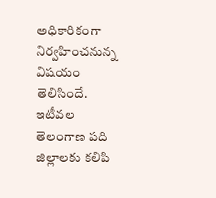అధికారికంగా నిర్వహించనున్న విషయం తెలిసిందే. ఇటీవల తెలంగాణ పది జిల్లాలకు కలిపి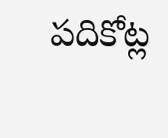పదికోట్ల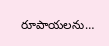రూపాయలను…